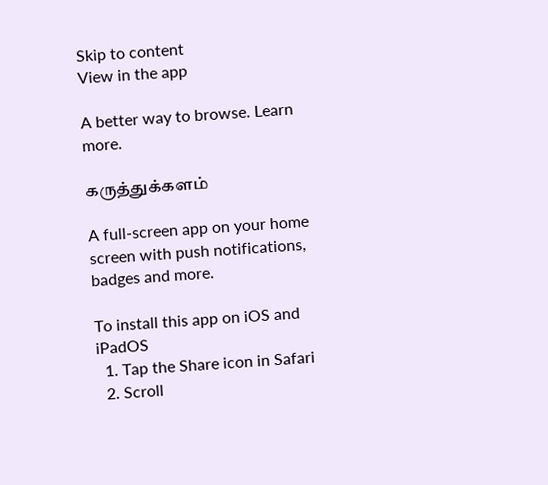Skip to content
View in the app

A better way to browse. Learn more.

கருத்துக்களம்

A full-screen app on your home screen with push notifications, badges and more.

To install this app on iOS and iPadOS
  1. Tap the Share icon in Safari
  2. Scroll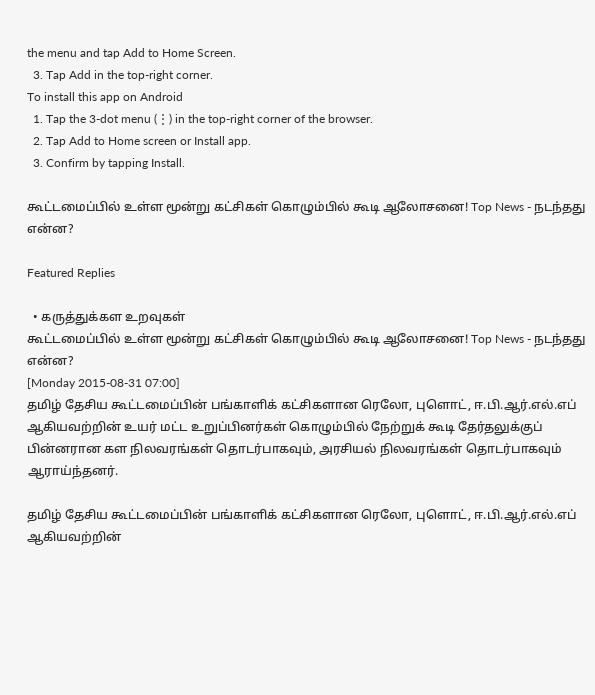the menu and tap Add to Home Screen.
  3. Tap Add in the top-right corner.
To install this app on Android
  1. Tap the 3-dot menu (⋮) in the top-right corner of the browser.
  2. Tap Add to Home screen or Install app.
  3. Confirm by tapping Install.

கூட்டமைப்பில் உள்ள மூன்று கட்சிகள் கொழும்பில் கூடி ஆலோசனை! Top News - நடந்தது என்ன?

Featured Replies

  • கருத்துக்கள உறவுகள்
கூட்டமைப்பில் உள்ள மூன்று கட்சிகள் கொழும்பில் கூடி ஆலோசனை! Top News - நடந்தது என்ன?
[Monday 2015-08-31 07:00]
தமிழ் தேசிய கூட்டமைப்பின் பங்காளிக் கட்சிகளான ரெலோ, புளொட், ஈ.பி.ஆர்.எல்.எப் ஆகியவற்றின் உயர் மட்ட உறுப்பினர்கள் கொழும்பில் நேற்றுக் கூடி தேர்தலுக்குப் பின்னரான கள நிலவரங்கள் தொடர்பாகவும், அரசியல் நிலவரங்கள் தொடர்பாகவும் ஆராய்ந்தனர்.

தமிழ் தேசிய கூட்டமைப்பின் பங்காளிக் கட்சிகளான ரெலோ, புளொட், ஈ.பி.ஆர்.எல்.எப் ஆகியவற்றின்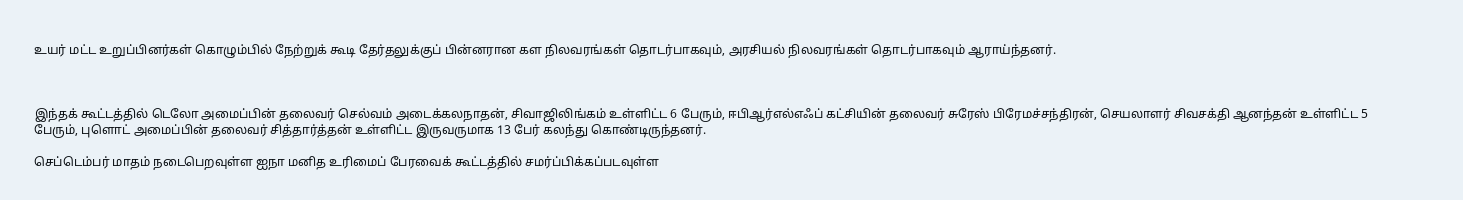உயர் மட்ட உறுப்பினர்கள் கொழும்பில் நேற்றுக் கூடி தேர்தலுக்குப் பின்னரான கள நிலவரங்கள் தொடர்பாகவும், அரசியல் நிலவரங்கள் தொடர்பாகவும் ஆராய்ந்தனர்.



இந்தக் கூட்டத்தில் டெலோ அமைப்பின் தலைவர் செல்வம் அடைக்கலநாதன், சிவாஜிலிங்கம் உள்ளிட்ட 6 பேரும், ஈபிஆர்எல்எஃப் கட்சியின் தலைவர் சுரேஸ் பிரேமச்சந்திரன், செயலாளர் சிவசக்தி ஆனந்தன் உள்ளிட்ட 5 பேரும், புளொட் அமைப்பின் தலைவர் சித்தார்த்தன் உள்ளிட்ட இருவருமாக 13 பேர் கலந்து கொண்டிருந்தனர்.

செப்டெம்பர் மாதம் நடைபெறவுள்ள ஐநா மனித உரிமைப் பேரவைக் கூட்டத்தில் சமர்ப்பிக்கப்படவுள்ள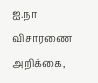ஐ.நா விசாரணை அறிக்கை,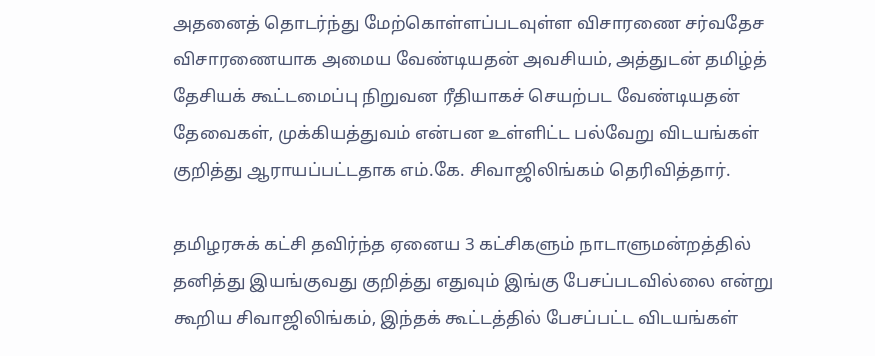அதனைத் தொடர்ந்து மேற்கொள்ளப்படவுள்ள விசாரணை சர்வதேச விசாரணையாக அமைய வேண்டியதன் அவசியம், அத்துடன் தமிழ்த் தேசியக் கூட்டமைப்பு நிறுவன ரீதியாகச் செயற்பட வேண்டியதன் தேவைகள், முக்கியத்துவம் என்பன உள்ளிட்ட பல்வேறு விடயங்கள் குறித்து ஆராயப்பட்டதாக எம்.கே. சிவாஜிலிங்கம் தெரிவித்தார்.

தமிழரசுக் கட்சி தவிர்ந்த ஏனைய 3 கட்சிகளும் நாடாளுமன்றத்தில் தனித்து இயங்குவது குறித்து எதுவும் இங்கு பேசப்படவில்லை என்று கூறிய சிவாஜிலிங்கம், இந்தக் கூட்டத்தில் பேசப்பட்ட விடயங்கள்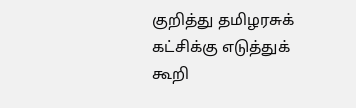குறித்து தமிழரசுக் கட்சிக்கு எடுத்துக் கூறி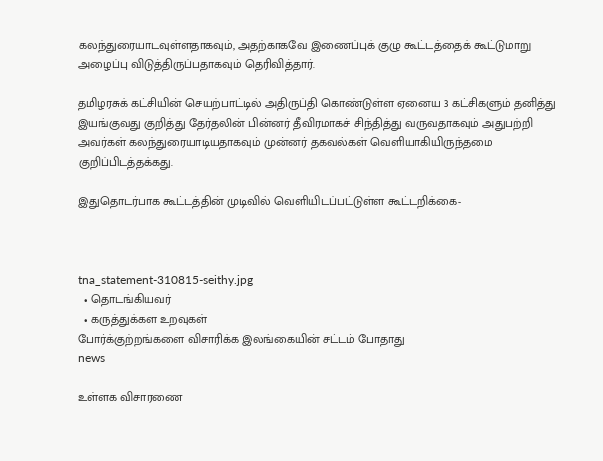கலந்துரையாடவுள்ளதாகவும், அதற்காகவே இணைப்புக் குழு கூட்டத்தைக் கூட்டுமாறு அழைப்பு விடுத்திருப்பதாகவும் தெரிவித்தார்.

தமிழரசுக் கட்சியின் செயற்பாட்டில் அதிருப்தி கொண்டுள்ள ஏனைய 3 கட்சிகளும் தனித்து இயங்குவது குறித்து தேர்தலின் பின்னர் தீவிரமாகச் சிந்தித்து வருவதாகவும் அதுபற்றி அவர்கள் கலந்துரையாடியதாகவும் முன்னர் தகவல்கள் வெளியாகியிருந்தமை குறிப்பிடத்தக்கது.

இதுதொடர்பாக கூட்டத்தின் முடிவில் வெளியிடப்பட்டுள்ள கூட்டறிக்கை-



tna_statement-310815-seithy.jpg
  • தொடங்கியவர்
  • கருத்துக்கள உறவுகள்
போர்க்குற்றங்களை விசாரிக்க இலங்கையின் சட்டம் போதாது
news

உள்ளக விசாரணை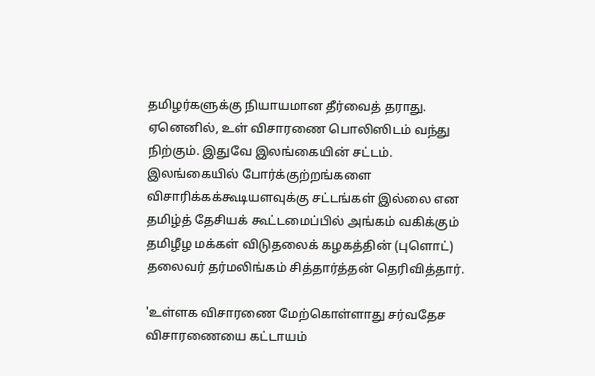தமிழர்களுக்கு நியாயமான தீர்வைத் தராது. ஏனெனில், உள் விசாரணை பொலிஸிடம் வந்து நிற்கும். இதுவே இலங்கையின் சட்டம். இலங்கையில் போர்க்குற்றங்களை விசாரிக்கக்கூடியளவுக்கு சட்டங்கள் இல்லை என தமிழ்த் தேசியக் கூட்டமைப்பில் அங்கம் வகிக்கும் தமிழீழ மக்கள் விடுதலைக் கழகத்தின் (புளொட்) தலைவர் தர்மலிங்கம் சித்தார்த்தன் தெரிவித்தார்.

'உள்ளக விசாரணை மேற்கொள்ளாது சர்வதேச விசாரணையை கட்டாயம்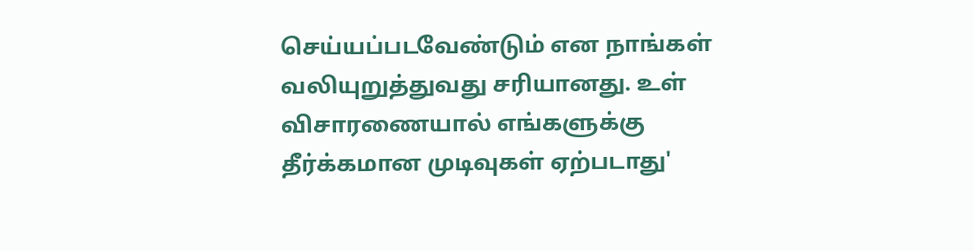செய்யப்படவேண்டும் என நாங்கள் வலியுறுத்துவது சரியானது. உள் விசாரணையால் எங்களுக்கு தீர்க்கமான முடிவுகள் ஏற்படாது'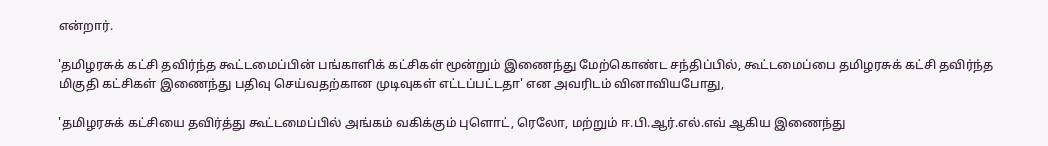என்றார்.

'தமிழரசுக் கட்சி தவிர்ந்த கூட்டமைப்பின் பங்காளிக் கட்சிகள் மூன்றும் இணைந்து மேற்கொண்ட சந்திப்பில், கூட்டமைப்பை தமிழரசுக் கட்சி தவிர்ந்த மிகுதி கட்சிகள் இணைந்து பதிவு செய்வதற்கான முடிவுகள் எட்டப்பட்டதா' என அவரிடம் வினாவியபோது,

'தமிழரசுக் கட்சியை தவிர்த்து கூட்டமைப்பில் அங்கம் வகிக்கும் புளொட், ரெலோ, மற்றும் ஈ.பி.ஆர்.எல்.எவ் ஆகிய இணைந்து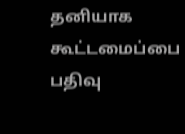தனியாக கூட்டமைப்பை பதிவு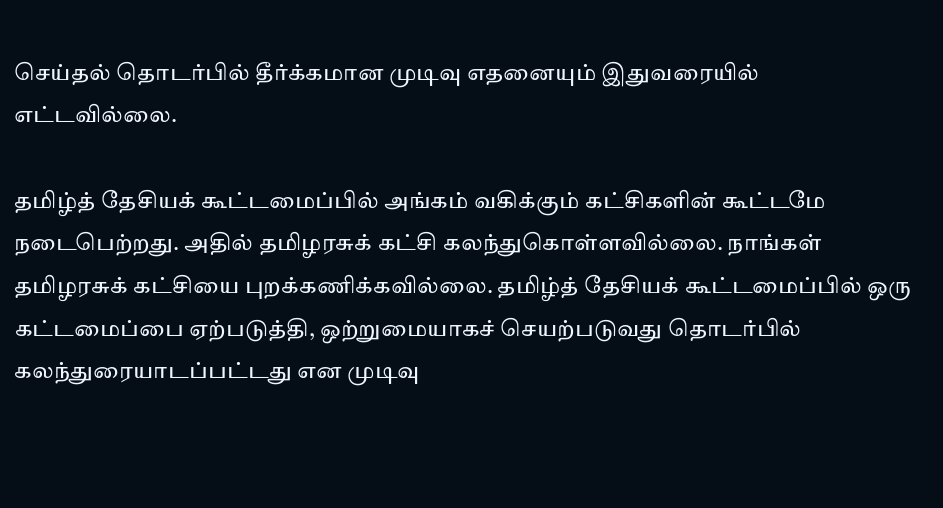செய்தல் தொடர்பில் தீர்க்கமான முடிவு எதனையும் இதுவரையில் எட்டவில்லை.

தமிழ்த் தேசியக் கூட்டமைப்பில் அங்கம் வகிக்கும் கட்சிகளின் கூட்டமே நடைபெற்றது. அதில் தமிழரசுக் கட்சி கலந்துகொள்ளவில்லை. நாங்கள் தமிழரசுக் கட்சியை புறக்கணிக்கவில்லை. தமிழ்த் தேசியக் கூட்டமைப்பில் ஒரு கட்டமைப்பை ஏற்படுத்தி, ஒற்றுமையாகச் செயற்படுவது தொடர்பில் கலந்துரையாடப்பட்டது என முடிவு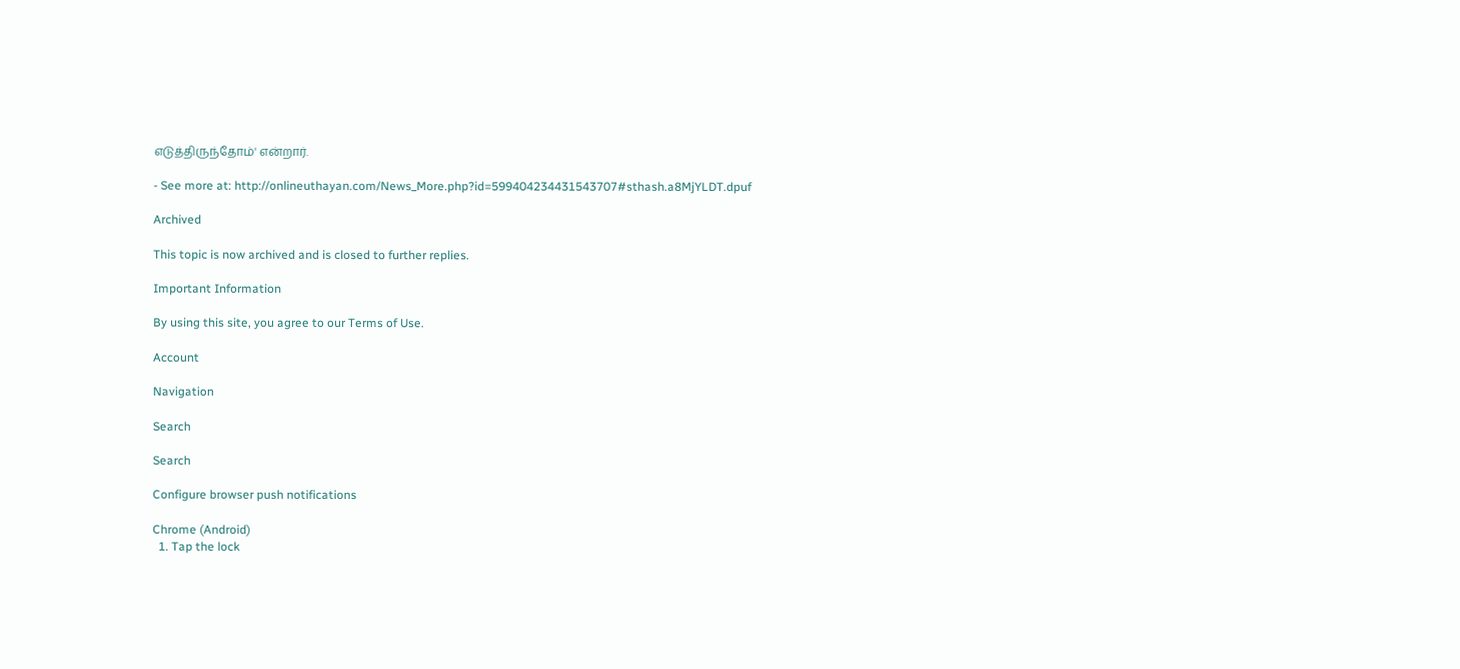எடுத்திருந்தோம்' என்றார்.

- See more at: http://onlineuthayan.com/News_More.php?id=599404234431543707#sthash.a8MjYLDT.dpuf

Archived

This topic is now archived and is closed to further replies.

Important Information

By using this site, you agree to our Terms of Use.

Account

Navigation

Search

Search

Configure browser push notifications

Chrome (Android)
  1. Tap the lock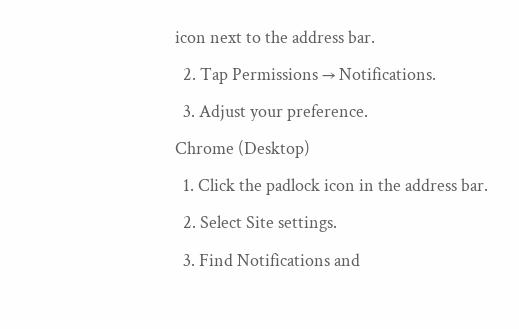icon next to the address bar.
  2. Tap Permissions → Notifications.
  3. Adjust your preference.
Chrome (Desktop)
  1. Click the padlock icon in the address bar.
  2. Select Site settings.
  3. Find Notifications and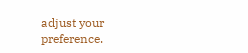adjust your preference.